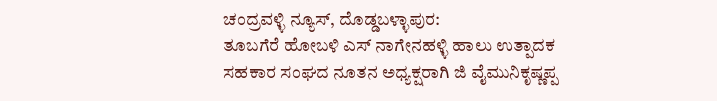ಚಂದ್ರವಳ್ಳಿ ನ್ಯೂಸ್, ದೊಡ್ಡಬಳ್ಳಾಪುರ:
ತೂಬಗೆರೆ ಹೋಬಳಿ ಎಸ್ ನಾಗೇನಹಳ್ಳಿ ಹಾಲು ಉತ್ಪಾದಕ ಸಹಕಾರ ಸಂಘದ ನೂತನ ಅಧ್ಯಕ್ಷರಾಗಿ ಜಿ ವೈಮುನಿಕೃಷ್ಣಪ್ಪ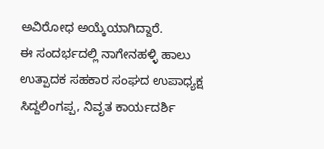ಅವಿರೋಧ ಅಯ್ಕೆಯಾಗಿದ್ದಾರೆ.
ಈ ಸಂದರ್ಭದಲ್ಲಿ ನಾಗೇನಹಳ್ಳಿ ಹಾಲು ಉತ್ಪಾದಕ ಸಹಕಾರ ಸಂಘದ ಉಪಾಧ್ಯಕ್ಷ ಸಿದ್ದಲಿಂಗಪ್ಪ, ನಿವೃತ ಕಾರ್ಯದರ್ಶಿ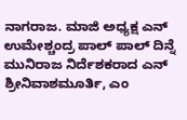ನಾಗರಾಜ. ಮಾಜಿ ಅಧ್ಯಕ್ಷ ಎನ್ ಉಮೇಶ್ಚಂದ್ರ ಪಾಲ್ ಪಾಲ್ ದಿನ್ನೆ ಮುನಿರಾಜ ನಿರ್ದೆಶಕರಾದ ಎನ್ ಶ್ರೀನಿವಾಶಮೂರ್ತಿ, ಎಂ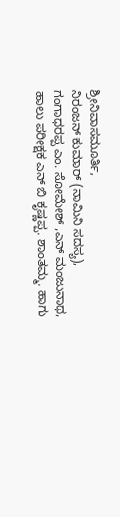ಶ್ರೀನಿವಾಸಮೂರ್ತಿ,
ನಿರಂಜನ್ ಕುಮಾರ್ (ನಾಮಿನಿ ಸದಸ್ಯ), ಗಂಗಾಧರಪ್ಪ ಎಂ. ಸೋಮೇಶ್ ,ಎನ್ ಮಂಜುನಾಥ, ಹಾಲು ಪರೀಕ್ಷಕ ಎನ್ ಬಿ ಕೃಷ್ಣಪ್ಪ. ಶಾಂತಮ್ಮ. ಹಾಗು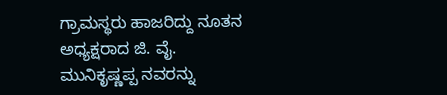ಗ್ರಾಮಸ್ಥರು ಹಾಜರಿದ್ದು ನೂತನ ಅಧ್ಯಕ್ಷರಾದ ಜಿ. ವೈ. ಮುನಿಕೃಷ್ಣಪ್ಪ ನವರನ್ನು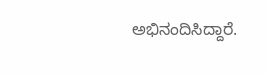ಅಭಿನಂದಿಸಿದ್ದಾರೆ.